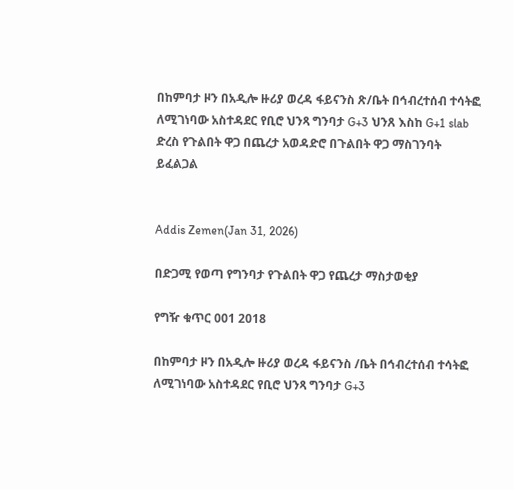በከምባታ ዞን በአዲሎ ዙሪያ ወረዳ ፋይናንስ ጽ/ቤት በኅብረተሰብ ተሳትፎ ለሚገነባው አስተዳደር የቢሮ ህንጻ ግንባታ G+3 ህንጸ እስከ G+1 slab ድረስ የጉልበት ዋጋ በጨረታ አወዳድሮ በጉልበት ዋጋ ማስገንባት ይፈልጋል


Addis Zemen(Jan 31, 2026)

በድጋሚ የወጣ የግንባታ የጉልበት ዋጋ የጨረታ ማስታወቂያ

የግዥ ቁጥር 001 2018

በከምባታ ዞን በአዲሎ ዙሪያ ወረዳ ፋይናንስ /ቤት በኅብረተሰብ ተሳትፎ ለሚገነባው አስተዳደር የቢሮ ህንጻ ግንባታ G+3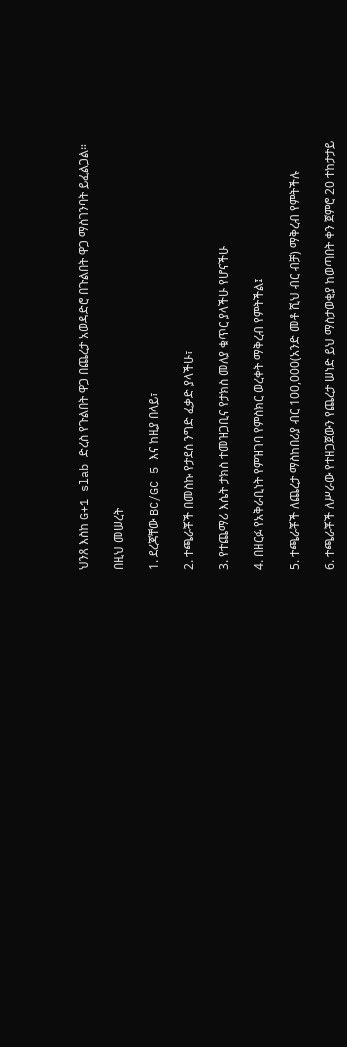ህንጸ እስከ G+1 slab ድረስ የጉልበት ዋጋ በጨረታ አወዳድሮ በጉልበት ዋጋ ማስገንባት ይፈልጋል።

በዚህ መሠረት

1. ደረጃቸው BC/GC 5 እና ከዚያ በላይ፣

2. ተጫራቾች በመስኩ የታደሰ ንግድ ፈቃድ ያላችሁ፣

3. የተጨማሪ እሴት ታክስ ተመዝጋቢና የታክስ መለያ ቁጥር ያላችሁ የሆናችሁ

4. በዘርፉ የአቅራቢነት የምዝገባ የምስክር ወረቀት ማቅረብ የምትችል፤

5. ተጫራቾች ለጨረታ ማስከበሪያ ብር 100,000(አንድ መቶ ሺህ ብር ብቻ) ማቅረብ የምትችሉ

6. ተጫራቾች ለሥራው የተዘጋጀውን የጨረታ ሠነድ ይህ ማስታወቂያ ከወጣበት ቀን ጀምሮ 20 ተከታታይ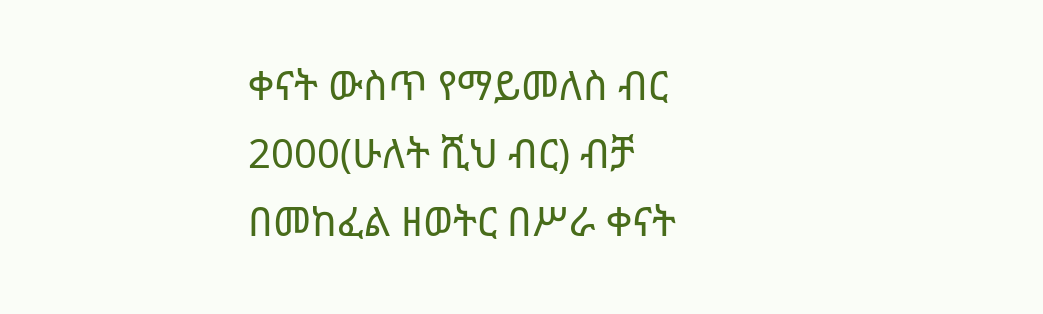ቀናት ውስጥ የማይመለስ ብር 2000(ሁለት ሺህ ብር) ብቻ በመከፈል ዘወትር በሥራ ቀናት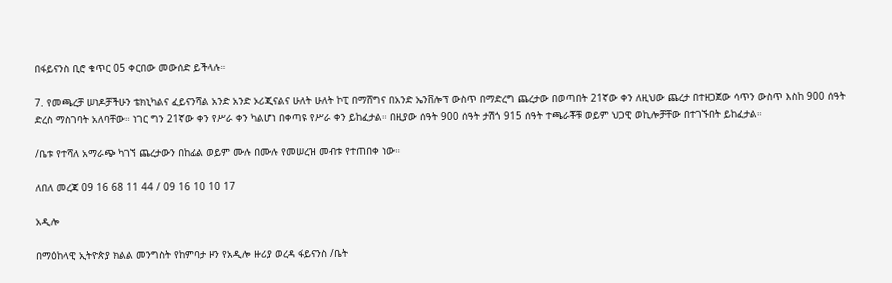በፋይናንስ ቢሮ ቁጥር 05 ቀርበው መውሰድ ይችላሉ።

7. የመጫረቻ ሠነዶቻችሁን ቴክኒካልና ፈይናንሻል አንድ አንድ ኦሪጂናልና ሁለት ሁለት ኮፒ በማሸግና በአንድ ኤንቨሎፕ ውስጥ በማድረግ ጨረታው በወጣበት 21ኛው ቀን ለዚህው ጨረታ በተዘጋጀው ሳጥን ውስጥ እስከ 900 ሰዓት ድረስ ማስገባት አለባቸው። ነገር ግን 21ኛው ቀን የሥራ ቀን ካልሆነ በቀጣዩ የሥራ ቀን ይከፈታል። በዚያው ሰዓት 900 ሰዓት ታሽጎ 915 ሰዓት ተጫራቾቹ ወይም ህጋዊ ወኪሎቻቸው በተገኙበት ይከፈታል።

/ቤቱ የተሻለ አማራጭ ካገኘ ጨረታውን በከፊል ወይም ሙሉ በሙሉ የመሠረዝ መብቱ የተጠበቀ ነው።

ለበለ መረጃ 09 16 68 11 44 / 09 16 10 10 17

አዲሎ

በማዕከላዊ ኢትዮጵያ ክልል መንግስት የከምባታ ዞን የአዲሎ ዙሪያ ወረዳ ፋይናንስ /ቤት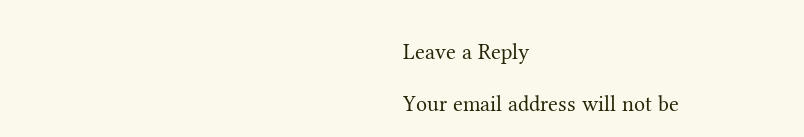Leave a Reply

Your email address will not be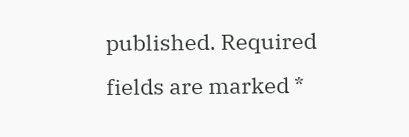published. Required fields are marked *